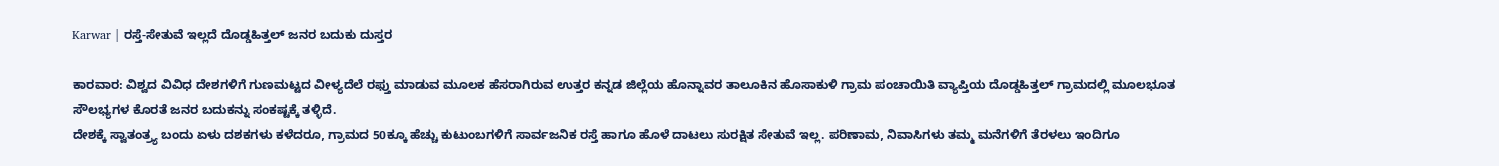Karwar | ರಸ್ತೆ-ಸೇತುವೆ ಇಲ್ಲದೆ ದೊಡ್ಡಹಿತ್ತಲ್ ಜನರ ಬದುಕು ದುಸ್ತರ

ಕಾರವಾರ: ವಿಶ್ವದ ವಿವಿಧ ದೇಶಗಳಿಗೆ ಗುಣಮಟ್ಟದ ವೀಳ್ಯದೆಲೆ ರಫ್ತು ಮಾಡುವ ಮೂಲಕ ಹೆಸರಾಗಿರುವ ಉತ್ತರ ಕನ್ನಡ ಜಿಲ್ಲೆಯ ಹೊನ್ನಾವರ ತಾಲೂಕಿನ ಹೊಸಾಕುಳಿ ಗ್ರಾಮ ಪಂಚಾಯಿತಿ ವ್ಯಾಪ್ತಿಯ ದೊಡ್ಡಹಿತ್ತಲ್ ಗ್ರಾಮದಲ್ಲಿ ಮೂಲಭೂತ ಸೌಲಭ್ಯಗಳ ಕೊರತೆ ಜನರ ಬದುಕನ್ನು ಸಂಕಷ್ಟಕ್ಕೆ ತಳ್ಳಿದೆ.
ದೇಶಕ್ಕೆ ಸ್ವಾತಂತ್ರ್ಯ ಬಂದು ಏಳು ದಶಕಗಳು ಕಳೆದರೂ, ಗ್ರಾಮದ 50ಕ್ಕೂ ಹೆಚ್ಚು ಕುಟುಂಬಗಳಿಗೆ ಸಾರ್ವಜನಿಕ ರಸ್ತೆ ಹಾಗೂ ಹೊಳೆ ದಾಟಲು ಸುರಕ್ಷಿತ ಸೇತುವೆ ಇಲ್ಲ. ಪರಿಣಾಮ, ನಿವಾಸಿಗಳು ತಮ್ಮ ಮನೆಗಳಿಗೆ ತೆರಳಲು ಇಂದಿಗೂ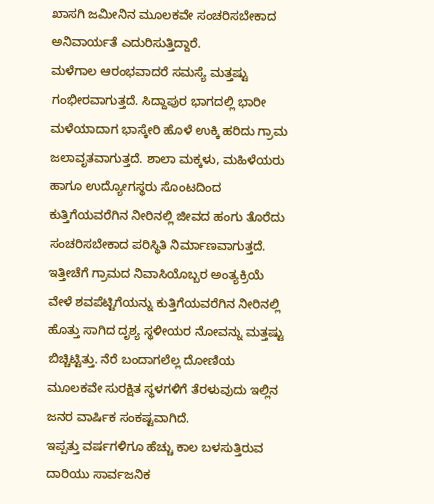ಖಾಸಗಿ ಜಮೀನಿನ ಮೂಲಕವೇ ಸಂಚರಿಸಬೇಕಾದ ಅನಿವಾರ್ಯತೆ ಎದುರಿಸುತ್ತಿದ್ದಾರೆ.
ಮಳೆಗಾಲ ಆರಂಭವಾದರೆ ಸಮಸ್ಯೆ ಮತ್ತಷ್ಟು ಗಂಭೀರವಾಗುತ್ತದೆ. ಸಿದ್ದಾಪುರ ಭಾಗದಲ್ಲಿ ಭಾರೀ ಮಳೆಯಾದಾಗ ಭಾಸ್ಕೇರಿ ಹೊಳೆ ಉಕ್ಕಿ ಹರಿದು ಗ್ರಾಮ ಜಲಾವೃತವಾಗುತ್ತದೆ. ಶಾಲಾ ಮಕ್ಕಳು, ಮಹಿಳೆಯರು ಹಾಗೂ ಉದ್ಯೋಗಸ್ಥರು ಸೊಂಟದಿಂದ ಕುತ್ತಿಗೆಯವರೆಗಿನ ನೀರಿನಲ್ಲಿ ಜೀವದ ಹಂಗು ತೊರೆದು ಸಂಚರಿಸಬೇಕಾದ ಪರಿಸ್ಥಿತಿ ನಿರ್ಮಾಣವಾಗುತ್ತದೆ.
ಇತ್ತೀಚೆಗೆ ಗ್ರಾಮದ ನಿವಾಸಿಯೊಬ್ಬರ ಅಂತ್ಯಕ್ರಿಯೆ ವೇಳೆ ಶವಪೆಟ್ಟಿಗೆಯನ್ನು ಕುತ್ತಿಗೆಯವರೆಗಿನ ನೀರಿನಲ್ಲಿ ಹೊತ್ತು ಸಾಗಿದ ದೃಶ್ಯ ಸ್ಥಳೀಯರ ನೋವನ್ನು ಮತ್ತಷ್ಟು ಬಿಚ್ಚಿಟ್ಟಿತ್ತು. ನೆರೆ ಬಂದಾಗಲೆಲ್ಲ ದೋಣಿಯ ಮೂಲಕವೇ ಸುರಕ್ಷಿತ ಸ್ಥಳಗಳಿಗೆ ತೆರಳುವುದು ಇಲ್ಲಿನ ಜನರ ವಾರ್ಷಿಕ ಸಂಕಷ್ಟವಾಗಿದೆ.
ಇಪ್ಪತ್ತು ವರ್ಷಗಳಿಗೂ ಹೆಚ್ಚು ಕಾಲ ಬಳಸುತ್ತಿರುವ ದಾರಿಯು ಸಾರ್ವಜನಿಕ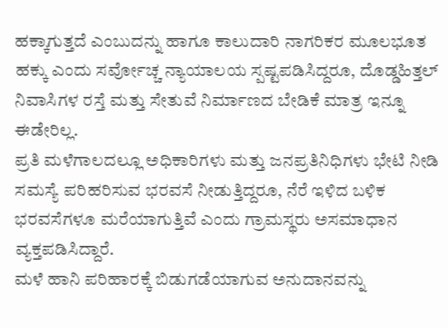ಹಕ್ಕಾಗುತ್ತದೆ ಎಂಬುದನ್ನು ಹಾಗೂ ಕಾಲುದಾರಿ ನಾಗರಿಕರ ಮೂಲಭೂತ ಹಕ್ಕು ಎಂದು ಸರ್ವೋಚ್ಚ ನ್ಯಾಯಾಲಯ ಸ್ಪಷ್ಟಪಡಿಸಿದ್ದರೂ, ದೊಡ್ಡಹಿತ್ತಲ್ ನಿವಾಸಿಗಳ ರಸ್ತೆ ಮತ್ತು ಸೇತುವೆ ನಿರ್ಮಾಣದ ಬೇಡಿಕೆ ಮಾತ್ರ ಇನ್ನೂ ಈಡೇರಿಲ್ಲ.
ಪ್ರತಿ ಮಳೆಗಾಲದಲ್ಲೂ ಅಧಿಕಾರಿಗಳು ಮತ್ತು ಜನಪ್ರತಿನಿಧಿಗಳು ಭೇಟಿ ನೀಡಿ ಸಮಸ್ಯೆ ಪರಿಹರಿಸುವ ಭರವಸೆ ನೀಡುತ್ತಿದ್ದರೂ, ನೆರೆ ಇಳಿದ ಬಳಿಕ ಭರವಸೆಗಳೂ ಮರೆಯಾಗುತ್ತಿವೆ ಎಂದು ಗ್ರಾಮಸ್ಥರು ಅಸಮಾಧಾನ ವ್ಯಕ್ತಪಡಿಸಿದ್ದಾರೆ.
ಮಳೆ ಹಾನಿ ಪರಿಹಾರಕ್ಕೆ ಬಿಡುಗಡೆಯಾಗುವ ಅನುದಾನವನ್ನು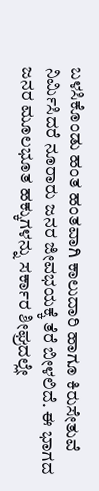ಬಳಸಿಕೊಂಡು ಹಂತ ಹಂತವಾಗಿ ಕಾಲುದಾರಿ ಹಾಗೂ ಕಿರುಸೇತುವೆ ನಿರ್ಮಿಸಿದರೆ ನೂರಾರು ಜನರ ಜೀವಭಯಕ್ಕೆ ತೆರೆ ಬೀಳಲಿದೆ. ಈ ಭಾಗದ ಜನರ ಮೂಲಭೂತ ಹಕ್ಕುಗಳನ್ನು ಸರ್ಕಾರ ಶೀಘ್ರದಲ್ಲೇ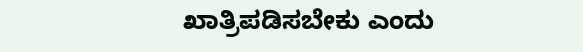ಖಾತ್ರಿಪಡಿಸಬೇಕು ಎಂದು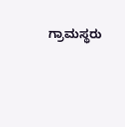ಗ್ರಾಮಸ್ಥರು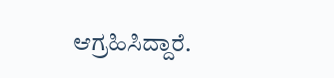ಆಗ್ರಹಿಸಿದ್ದಾರೆ.